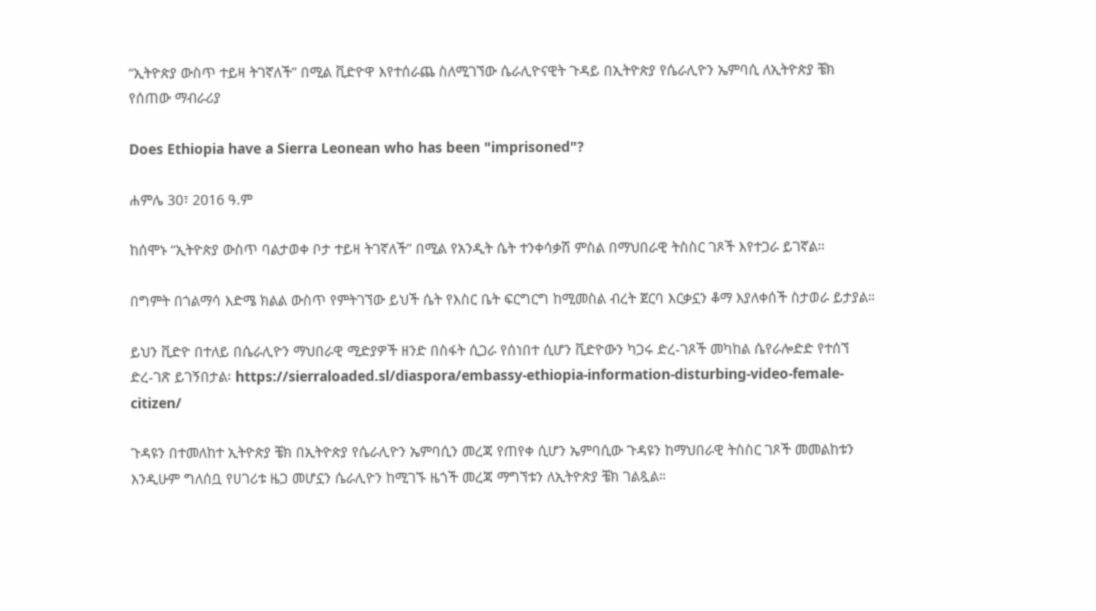“ኢትዮጵያ ውስጥ ተይዛ ትገኛለች” በሚል ቪድዮዋ እየተሰራጨ ስለሚገኘው ሴራሊዮናዊት ጉዳይ በኢትዮጵያ የሴራሊዮን ኤምባሲ ለኢትዮጵያ ቼክ የሰጠው ማብራሪያ

Does Ethiopia have a Sierra Leonean who has been "imprisoned"?

ሐምሌ 30፣ 2016 ዓ.ም

ከሰሞኑ “ኢትዮጵያ ውስጥ ባልታወቀ ቦታ ተይዛ ትገኛለች” በሚል የአንዲት ሴት ተንቀሳቃሽ ምስል በማህበራዊ ትስስር ገጾች እየተጋራ ይገኛል።

በግምት በጎልማሳ እድሜ ክልል ውስጥ የምትገኘው ይህች ሴት የእስር ቤት ፍርግርግ ከሚመስል ብረት ጀርባ እርቃኗን ቆማ እያለቀሰች ስታወራ ይታያል።

ይህን ቪድዮ በተለይ በሴራሊዮን ማህበራዊ ሚድያዎች ዘንድ በስፋት ሲጋራ የሰነበተ ሲሆን ቪድዮውን ካጋሩ ድረ-ገጾች መካከል ሴየራሎድድ የተሰኘ ድረ-ገጽ ይገኝበታል፡ https://sierraloaded.sl/diaspora/embassy-ethiopia-information-disturbing-video-female-citizen/

ጉዳዩን በተመለከተ ኢትዮጵያ ቼክ በኢትዮጵያ የሴራሊዮን ኤምባሲን መረጃ የጠየቀ ሲሆን ኤምባሲው ጉዳዩን ከማህበራዊ ትስስር ገጾች መመልከቱን እንዲሁም ግለሰቧ የሀገሪቱ ዜጋ መሆኗን ሴራሊዮን ከሚገኙ ዜጎች መረጃ ማግኘቱን ለኢትዮጵያ ቼክ ገልጿል።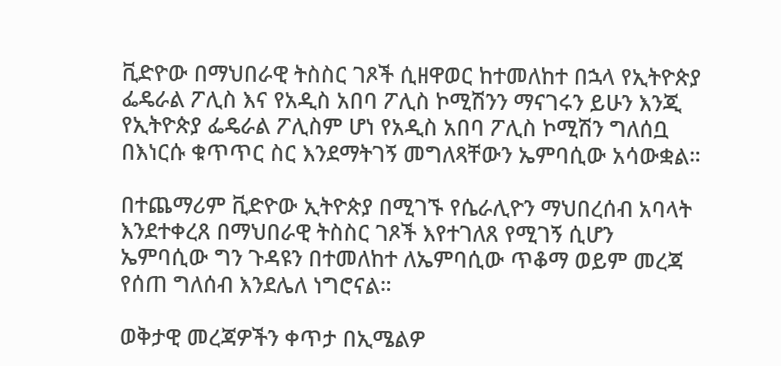ቪድዮው በማህበራዊ ትስስር ገጾች ሲዘዋወር ከተመለከተ በኋላ የኢትዮጵያ ፌዴራል ፖሊስ እና የአዲስ አበባ ፖሊስ ኮሚሽንን ማናገሩን ይሁን እንጂ የኢትዮጵያ ፌዴራል ፖሊስም ሆነ የአዲስ አበባ ፖሊስ ኮሚሽን ግለሰቧ በእነርሱ ቁጥጥር ስር እንደማትገኝ መግለጻቸውን ኤምባሲው አሳውቋል።

በተጨማሪም ቪድዮው ኢትዮጵያ በሚገኙ የሴራሊዮን ማህበረሰብ አባላት እንደተቀረጸ በማህበራዊ ትስስር ገጾች እየተገለጸ የሚገኝ ሲሆን ኤምባሲው ግን ጉዳዩን በተመለከተ ለኤምባሲው ጥቆማ ወይም መረጃ የሰጠ ግለሰብ እንደሌለ ነግሮናል።

ወቅታዊ መረጃዎችን ቀጥታ በኢሜልዎ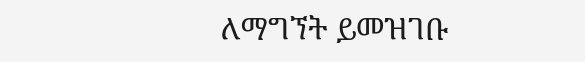ለማግኘት ይመዝገቡ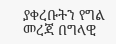ያቀረቡትን የግል መረጃ በግላዊ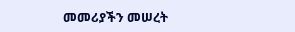መመሪያችን መሠረት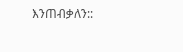እንጠብቃለን::